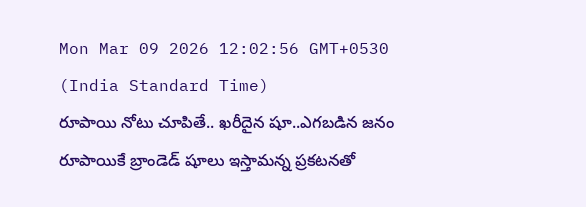Mon Mar 09 2026 12:02:56 GMT+0530 (India Standard Time)
రూపాయి నోటు చూపితే.. ఖరీదైన షూ..ఎగబడిన జనం
రూపాయికే బ్రాండెడ్ షూలు ఇస్తామన్న ప్రకటనతో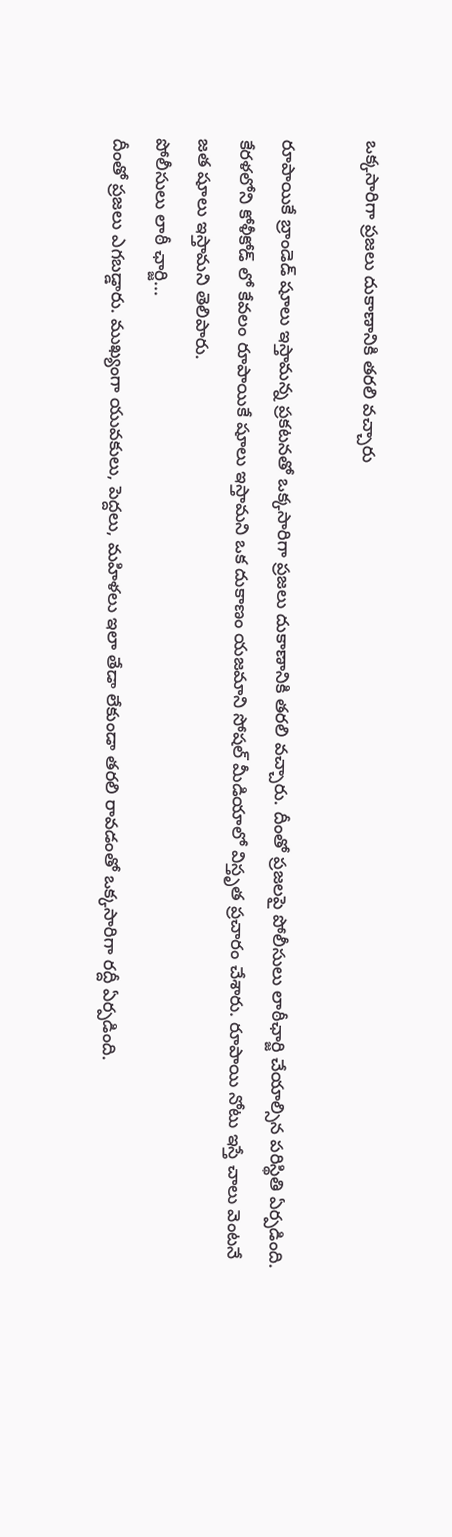ఒక్కసారిగా ప్రజలు దుకాణానికి తరలి వచ్చారు

రూపాయికే బ్రాండెడ్ షూలు ఇస్తామన్న ప్రకటనతో ఒక్కసారిగా ప్రజలు దుకాణానికి తరలి వచ్చారు. దీంతో ప్రజలపై పోలీసులు లాఠీఛార్జి చేయాల్సిన పరిస్థితి ఏర్పడింది. కేరళలోని కోళీకోడ్ లో కేవలం రూపాయికే షూలు ఇస్తామని ఒక దుకాణం యజమాని సోషల్ మీడియాలో విస్తృత ప్రచారం చేశారు. రూపాయి నోటు ఇస్తే చాలు వెంటనే జత షూలు ఇస్తామని తెలిపారు.
పోలీసులు లాఠీ ఛార్జి...
దీంతో ప్రజలు ఎగబడ్డారు. ముఖ్యంగా యువకులు, పెద్దలు, మహిళలు ఇలా తేడా లేకుండా తరలి రావడంతో ఒక్కసారిగా రద్దీ ఏర్పడింది.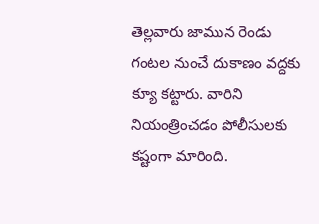తెల్లవారు జామున రెండు గంటల నుంచే దుకాణం వద్దకు క్యూ కట్టారు. వారిని నియంత్రించడం పోలీసులకు కష్టంగా మారింది.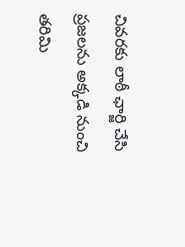చివరకు లాఠీ ఛార్జి చేసి ప్రజలను అక్కడి నుంచి తరిమి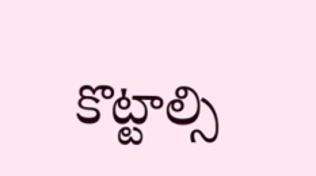కొట్టాల్సి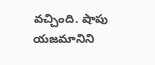వచ్చింది. షాపు యజమానిని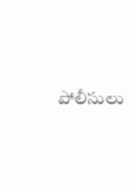పోలీసులు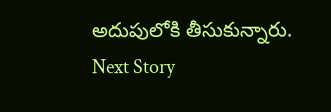అదుపులోకి తీసుకున్నారు.
Next Story